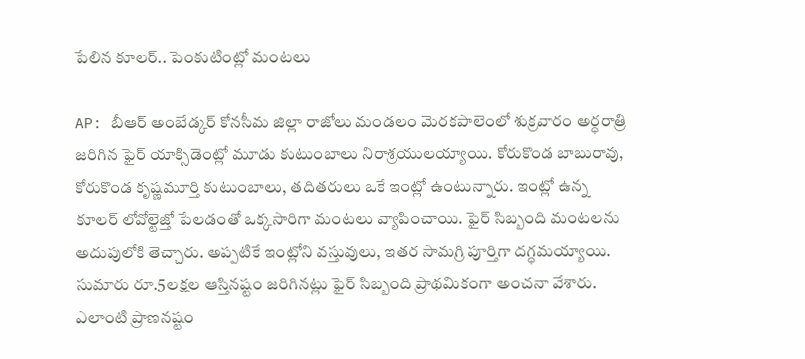పేలిన కూలర్.. పెంకుటింట్లో మంటలు

AP: బీఆర్ అంబేడ్కర్ కోనసీమ జిల్లా రాజోలు మండలం మెరకపాలెంలో శుక్రవారం అర్ధరాత్రి జరిగిన ఫైర్ యాక్సిడెంట్లో మూడు కుటుంబాలు నిరాశ్రయులయ్యాయి. కోరుకొండ బాబురావు, కోరుకొండ కృష్ణమూర్తి కుటుంబాలు, తదితరులు ఒకే ఇంట్లో ఉంటున్నారు. ఇంట్లో ఉన్న కూలర్ లోవోల్టెజ్తో పేలడంతో ఒక్కసారిగా మంటలు వ్యాపించాయి. ఫైర్ సిబ్బంది మంటలను అదుపులోకి తెచ్చారు. అప్పటికే ఇంట్లోని వస్తువులు, ఇతర సామగ్రి పూర్తిగా దగ్ధమయ్యాయి. సుమారు రూ.5లక్షల ఆస్తినష్టం జరిగినట్లు ఫైర్ సిబ్బంది ప్రాథమికంగా అంచనా వేశారు. ఎలాంటి ప్రాణనష్టం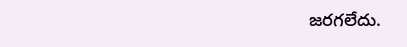జరగలేదు.